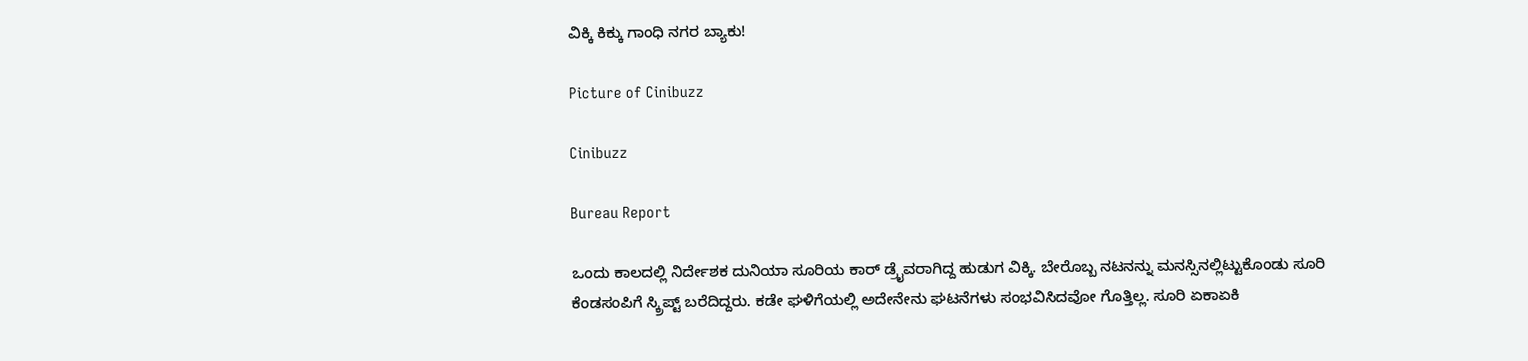ವಿಕ್ಕಿ ಕಿಕ್ಕು ಗಾಂಧಿ ನಗರ ಬ್ಯಾಕು!

Picture of Cinibuzz

Cinibuzz

Bureau Report

ಒಂದು ಕಾಲದಲ್ಲಿ ನಿರ್ದೇಶಕ ದುನಿಯಾ ಸೂರಿಯ ಕಾರ್ ಡ್ರೈವರಾಗಿದ್ದ ಹುಡುಗ ವಿಕ್ಕಿ. ಬೇರೊಬ್ಬ ನಟನನ್ನು ಮನಸ್ಸಿನಲ್ಲಿಟ್ಟುಕೊಂಡು ಸೂರಿ ಕೆಂಡಸಂಪಿಗೆ ಸ್ಕ್ರಿಪ್ಟ್ ಬರೆದಿದ್ದರು. ಕಡೇ ಘಳಿಗೆಯಲ್ಲಿ ಅದೇನೇನು ಘಟನೆಗಳು ಸಂಭವಿಸಿದವೋ ಗೊತ್ತಿಲ್ಲ. ಸೂರಿ ಏಕಾಏಕಿ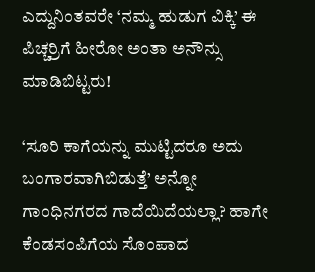ಎದ್ದುನಿಂತವರೇ ‘ನಮ್ಮ ಹುಡುಗ ವಿಕ್ಕಿ’ ಈ ಪಿಚ್ಚರ್ರಿಗೆ ಹೀರೋ ಅಂತಾ ಅನೌನ್ಸು ಮಾಡಿಬಿಟ್ಟರು!

‘ಸೂರಿ ಕಾಗೆಯನ್ನು ಮುಟ್ಟಿದರೂ ಅದು ಬಂಗಾರವಾಗಿಬಿಡುತ್ತೆ’ ಅನ್ನೋ ಗಾಂಧಿನಗರದ ಗಾದೆಯಿದೆಯಲ್ಲಾ? ಹಾಗೇ ಕೆಂಡಸಂಪಿಗೆಯ ಸೊಂಪಾದ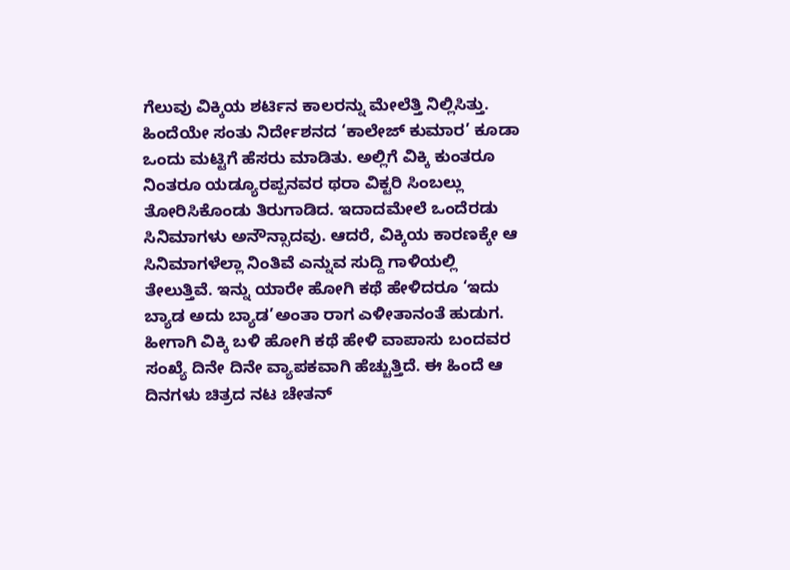ಗೆಲುವು ವಿಕ್ಕಿಯ ಶರ್ಟಿನ ಕಾಲರನ್ನು ಮೇಲೆತ್ತಿ ನಿಲ್ಲಿಸಿತ್ತು. ಹಿಂದೆಯೇ ಸಂತು ನಿರ್ದೇಶನದ ‘ಕಾಲೇಜ್ ಕುಮಾರ’ ಕೂಡಾ ಒಂದು ಮಟ್ಟಿಗೆ ಹೆಸರು ಮಾಡಿತು. ಅಲ್ಲಿಗೆ ವಿಕ್ಕಿ ಕುಂತರೂ ನಿಂತರೂ ಯಡ್ಯೂರಪ್ಪನವರ ಥರಾ ವಿಕ್ಟರಿ ಸಿಂಬಲ್ಲು ತೋರಿಸಿಕೊಂಡು ತಿರುಗಾಡಿದ. ಇದಾದಮೇಲೆ ಒಂದೆರಡು ಸಿನಿಮಾಗಳು ಅನೌನ್ಸಾದವು. ಆದರೆ, ವಿಕ್ಕಿಯ ಕಾರಣಕ್ಕೇ ಆ ಸಿನಿಮಾಗಳೆಲ್ಲಾ ನಿಂತಿವೆ ಎನ್ನುವ ಸುದ್ದಿ ಗಾಳಿಯಲ್ಲಿ ತೇಲುತ್ತಿವೆ. ಇನ್ನು ಯಾರೇ ಹೋಗಿ ಕಥೆ ಹೇಳಿದರೂ ‘ಇದು ಬ್ಯಾಡ ಅದು ಬ್ಯಾಡ’ಅಂತಾ ರಾಗ ಎಳೀತಾನಂತೆ ಹುಡುಗ. ಹೀಗಾಗಿ ವಿಕ್ಕಿ ಬಳಿ ಹೋಗಿ ಕಥೆ ಹೇಳಿ ವಾಪಾಸು ಬಂದವರ ಸಂಖ್ಯೆ ದಿನೇ ದಿನೇ ವ್ಯಾಪಕವಾಗಿ ಹೆಚ್ಚುತ್ತಿದೆ. ಈ ಹಿಂದೆ ಆ ದಿನಗಳು ಚಿತ್ರದ ನಟ ಚೇತನ್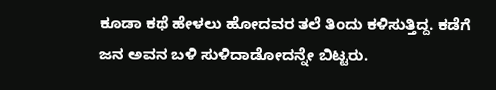ಕೂಡಾ ಕಥೆ ಹೇಳಲು ಹೋದವರ ತಲೆ ತಿಂದು ಕಳಿಸುತ್ತಿದ್ದ. ಕಡೆಗೆ ಜನ ಅವನ ಬಳಿ ಸುಳಿದಾಡೋದನ್ನೇ ಬಿಟ್ಟರು.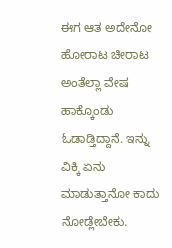ಈಗ ಆತ ಅದೇನೋ ಹೋರಾಟ ಚೀರಾಟ ಅಂತೆಲ್ಲಾ ವೇಷ ಹಾಕ್ಕೊಂಡು ಓಡಾಡ್ತಿದ್ದಾನೆ. ಇನ್ನು ವಿಕ್ಕಿ ಏನು ಮಾಡುತ್ತಾನೋ ಕಾದು ನೋಡ್ಲೇಬೇಕು.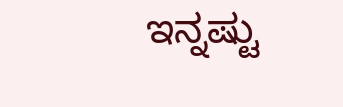ಇನ್ನಷ್ಟು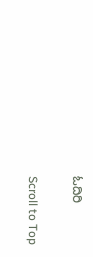ಓದಿರಿ

Scroll to Top